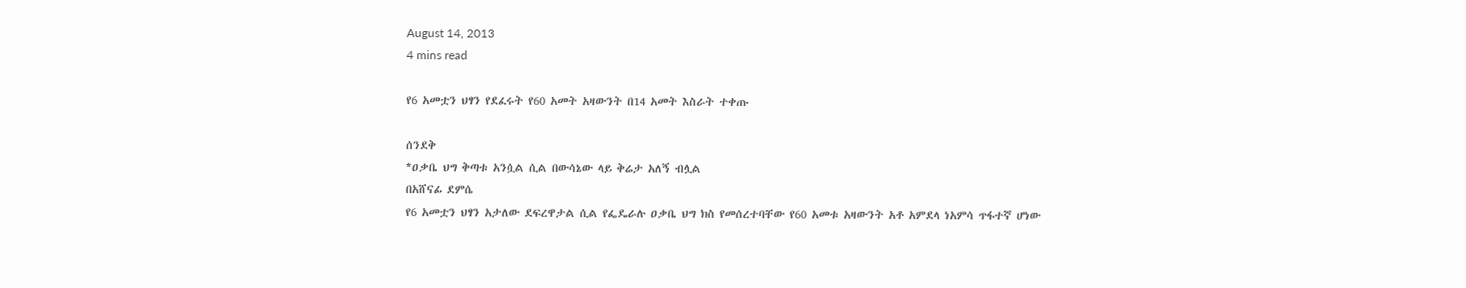August 14, 2013
4 mins read

የ6 አመቷን ህፃን የደፈሩት የ60 አመት አዛውንት በ14 አመት እስራት ተቀጡ

ሰንደቅ
*ዐቃቤ ህግ ቅጣቱ አንሷል ሲል በውሳኔው ላይ ቅሬታ አለኝ ብሏል
በአሸናፊ ደምሴ
የ6 አመቷን ህፃን አታለው ደፍረዋታል ሲል የፌዴራሉ ዐቃቤ ህግ ክስ የመሰረተባቸው የ60 አመቱ አዛውንት አቶ አምደላ ነአምሳ ጥፋተኛ ሆነው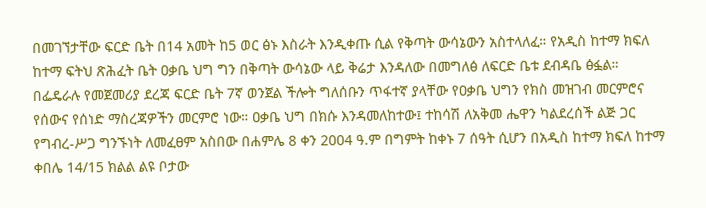በመገኘታቸው ፍርድ ቤት በ14 አመት ከ5 ወር ፅኑ እስራት እንዲቀጡ ሲል የቅጣት ውሳኔውን አስተላለፈ። የአዲስ ከተማ ክፍለ ከተማ ፍትህ ጽሕፈት ቤት ዐቃቤ ህግ ግን በቅጣት ውሳኔው ላይ ቅሬታ እንዳለው በመግለፅ ለፍርድ ቤቱ ደብዳቤ ፅፏል።
በፌዴራሉ የመጀመሪያ ደረጃ ፍርድ ቤት 7ኛ ወንጀል ችሎት ግለሰቡን ጥፋተኛ ያላቸው የዐቃቤ ህግን የክስ መዝገብ መርምሮና የሰውና የሰነድ ማስረጃዎችን መርምሮ ነው። ዐቃቤ ህግ በክሱ እንዳመለከተው፤ ተከሳሽ ለአቅመ ሔዋን ካልደረሰች ልጅ ጋር የግብረ-ሥጋ ግንኙነት ለመፈፀም አስበው በሐምሌ 8 ቀን 2004 ዓ.ም በግምት ከቀኑ 7 ሰዓት ሲሆን በአዲስ ከተማ ክፍለ ከተማ ቀበሌ 14/15 ክልል ልዩ ቦታው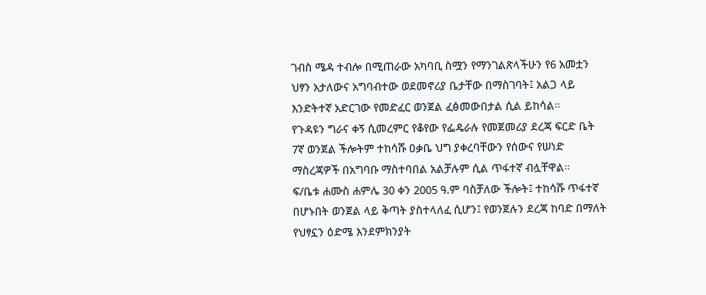ገብስ ሜዳ ተብሎ በሚጠራው አካባቢ ስሟን የማንገልጽላችሁን የ6 አመቷን ህፃን አታለውና አግባብተው ወደመኖሪያ ቤታቸው በማስገባት፤ አልጋ ላይ እንድትተኛ አድርገው የመድፈር ወንጀል ፈፅመውበታል ሲል ይከሳል።
የጉዳዩን ግራና ቀኝ ሲመረምር የቆየው የፌዴራሉ የመጀመሪያ ደረጃ ፍርድ ቤት 7ኛ ወንጀል ችሎትም ተከሳሹ ዐቃቤ ህግ ያቀረባቸውን የሰውና የሠነድ ማስረጃዎች በአግባቡ ማስተባበል አልቻሉም ሲል ጥፋተኛ ብሏቸዋል።
ፍ/ቤቱ ሐሙስ ሐምሌ 30 ቀን 2005 ዓ.ም ባስቻለው ችሎት፤ ተከሳሹ ጥፋተኛ በሆኑበት ወንጀል ላይ ቅጣት ያስተላለፈ ሲሆን፤ የወንጀሉን ደረጃ ከባድ በማለት የህፃኗን ዕድሜ እንደምክንያት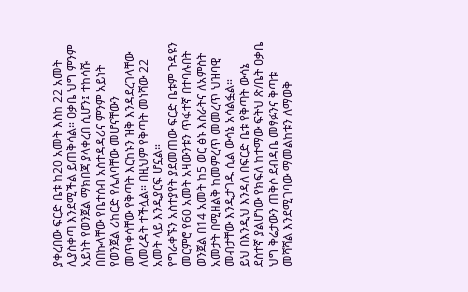ያቀረበው ፍርድ ቤቱ ከ20 አመት እስከ 22 አመት ሊያስቀጣ እንደሚችል ይጠቅሳል። ዐቃቤ ህግ ምንም አይነት የወንጀል ማክበጃ ያላቀረበ ሲሆን፤ ተከሳሹ በበኩላቸው የቤተሰብ አስተዳዳሪና ምንም አይነት የወንጀል ሪከርድ የሌለባቸው መሆናቸውን መጥቀሳቸው የቅጣት እርከኑን ዝቅ እንዳደረገላቸው ለመረዳት ተችሏል። በዚህም የቅጣት መነሻው 22 አመት ላይ እንዲያርፍ ሆኗል።
የግራቀኙን አስተያየት ያደመጠው ፍርድ ቤቱም ጉዳዩን መርምሮ የ60 አመት አዛውንቱን ጥፋተኛ በተባሉበት ወንጀል በ14 አመት ከ5 ወር ፅኑ እስራትና ለአምስት አመታት በሚዘልቅ ከመምረጥ መመረጥ ህዝባዊ መብታቸው እንዲታገዱ ሲል ውሳኔ አሳልፏል።
ይህ በእንዲህ እንዳለ በፍርድ ቤቱ የቅጣት ውሳኔ ደስተኛ ያልሆነው የክፍለ ከተማው ፍትህ ጽ/ቤት ዐቃቤ ህግ ቅሬታውን ጠቅሶ ደብዳቤ መፃፉንና ቅጣቱ መሻሻል እንደሚገባው ማመልከቱን ለማወቅ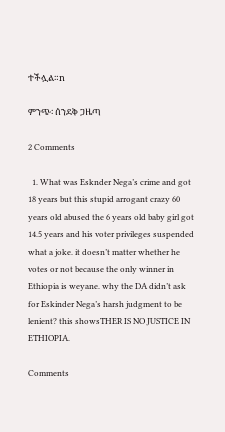ተችሏል።n

ምንጭ፡ ሰንደቅ ጋዜጣ

2 Comments

  1. What was Esknder Nega’s crime and got 18 years but this stupid arrogant crazy 60 years old abused the 6 years old baby girl got 14.5 years and his voter privileges suspended what a joke. it doesn’t matter whether he votes or not because the only winner in Ethiopia is weyane. why the DA didn’t ask for Eskinder Nega’s harsh judgment to be lenient? this showsTHER IS NO JUSTICE IN ETHIOPIA.

Comments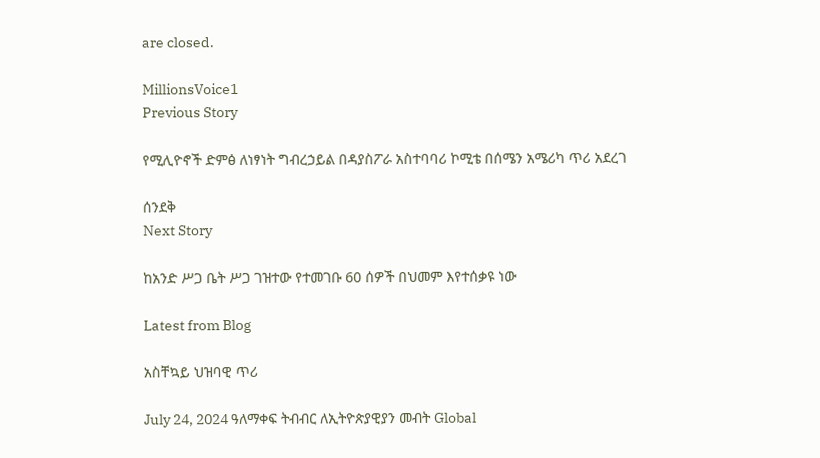are closed.

MillionsVoice1
Previous Story

የሚሊዮኖች ድምፅ ለነፃነት ግብረኃይል በዳያስፖራ አስተባባሪ ኮሚቴ በሰሜን አሜሪካ ጥሪ አደረገ

ሰንደቅ
Next Story

ከአንድ ሥጋ ቤት ሥጋ ገዝተው የተመገቡ 60 ሰዎች በህመም እየተሰቃዩ ነው

Latest from Blog

አስቸኳይ ህዝባዊ ጥሪ

July 24, 2024 ዓለማቀፍ ትብብር ለኢትዮጵያዊያን መብት Global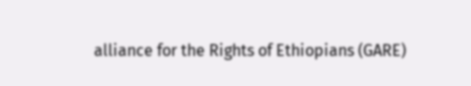alliance for the Rights of Ethiopians (GARE)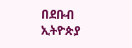በደቡብ ኢትዮጵያ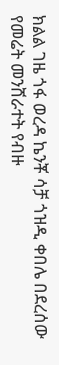ክልል ገዜ ጎፋ ወረዳ ኬንቾ ሳቻ ጎዝዲ ቀበሌ በደረሰው የመሬት መንሸራተት የብዙ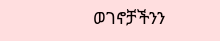ወገኖቻችንን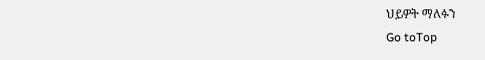ህይዎት ማለፉን
Go toTop